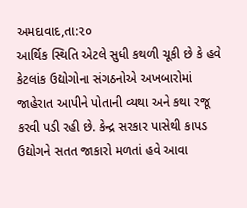અમદાવાદ,તા:૨૦
આર્થિક સ્થિતિ એટલે સુધી કથળી ચૂકી છે કે હવે કેટલાંક ઉદ્યોગોના સંગઠનોએ અખબારોમાં જાહેરાત આપીને પોતાની વ્યથા અને કથા રજૂ કરવી પડી રહી છે. કેન્દ્ર સરકાર પાસેથી કાપડ ઉદ્યોગને સતત જાકારો મળતાં હવે આવા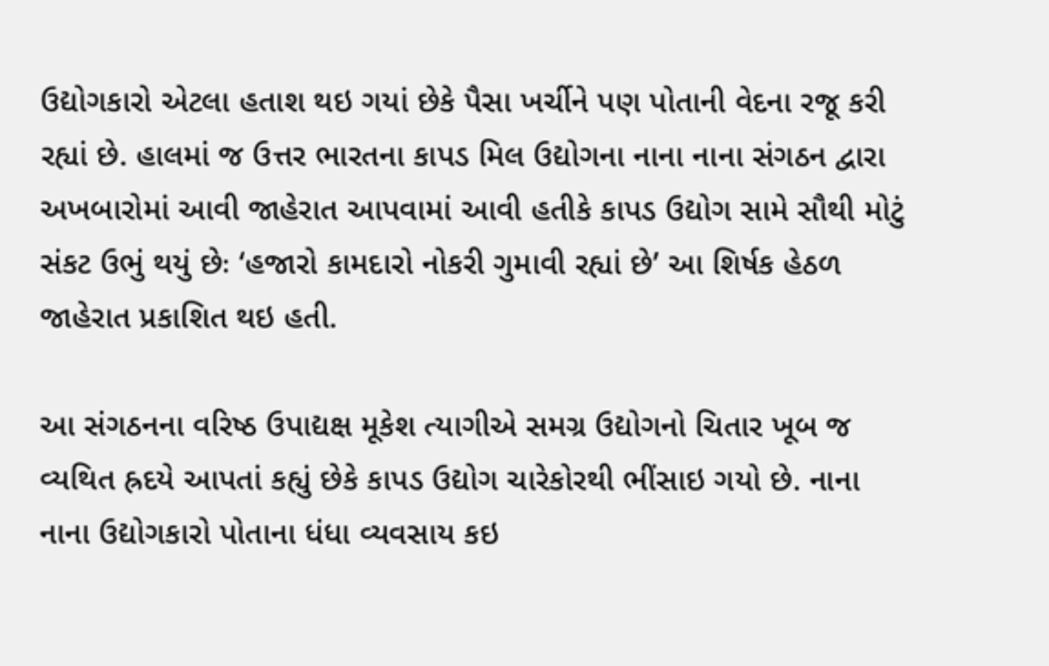ઉદ્યોગકારો એટલા હતાશ થઇ ગયાં છેકે પૈસા ખર્ચીને પણ પોતાની વેદના રજૂ કરી રહ્યાં છે. હાલમાં જ ઉત્તર ભારતના કાપડ મિલ ઉદ્યોગના નાના નાના સંગઠન દ્વારા અખબારોમાં આવી જાહેરાત આપવામાં આવી હતીકે કાપડ ઉદ્યોગ સામે સૌથી મોટું સંકટ ઉભું થયું છેઃ ‘હજારો કામદારો નોકરી ગુમાવી રહ્યાં છે’ આ શિર્ષક હેઠળ જાહેરાત પ્રકાશિત થઇ હતી.

આ સંગઠનના વરિષ્ઠ ઉપાદ્યક્ષ મૂકેશ ત્યાગીએ સમગ્ર ઉદ્યોગનો ચિતાર ખૂબ જ વ્યથિત હ્રદયે આપતાં કહ્યું છેકે કાપડ ઉદ્યોગ ચારેકોરથી ભીંસાઇ ગયો છે. નાના નાના ઉદ્યોગકારો પોતાના ધંધા વ્યવસાય કઇ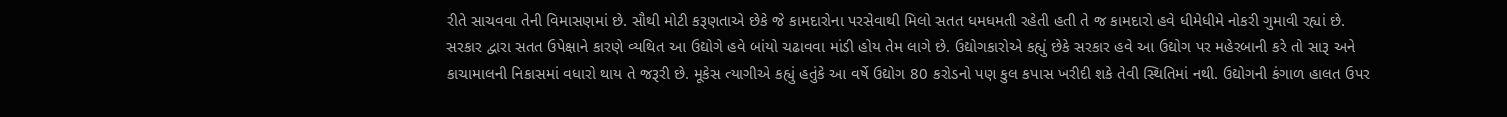રીતે સાચવવા તેની વિમાસણમાં છે. સૌથી મોટી કરૂણતાએ છેકે જે કામદારોના પરસેવાથી મિલો સતત ધમધમતી રહેતી હતી તે જ કામદારો હવે ધીમેધીમે નોકરી ગુમાવી રહ્યાં છે. સરકાર દ્વારા સતત ઉપેક્ષાને કારણે વ્યથિત આ ઉદ્યોગે હવે બાંયો ચઢાવવા માંડી હોય તેમ લાગે છે. ઉદ્યોગકારોએ કહ્યું છેકે સરકાર હવે આ ઉદ્યોગ પર મહેરબાની કરે તો સારૂ અને કાચામાલની નિકાસમાં વધારો થાય તે જરૂરી છે. મૂકેસ ત્યાગીએ કહ્યું હતુંકે આ વર્ષે ઉદ્યોગ 80 કરોડનો પણ કુલ કપાસ ખરીદી શકે તેવી સ્થિતિમાં નથી. ઉદ્યોગની કંગાળ હાલત ઉપર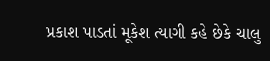પ્રકાશ પાડતાં મૂકેશ ત્યાગી કહે છેકે ચાલુ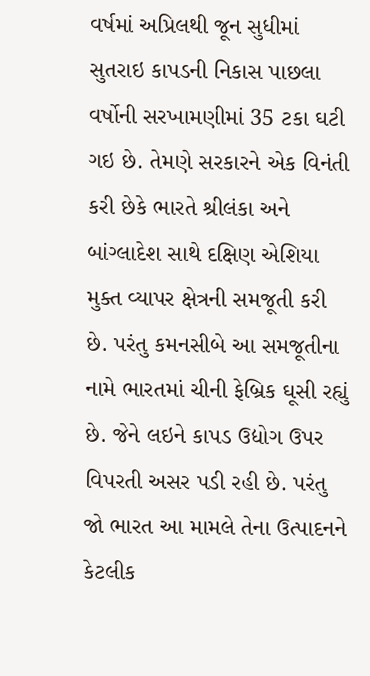વર્ષમાં અપ્રિલથી જૂન સુધીમાં સુતરાઇ કાપડની નિકાસ પાછલા વર્ષોની સરખામણીમાં 35 ટકા ઘટી ગઇ છે. તેમણે સરકારને એક વિનંતી કરી છેકે ભારતે શ્રીલંકા અને બાંગ્લાદેશ સાથે દક્ષિણ એશિયા મુક્ત વ્યાપર ક્ષેત્રની સમજૂતી કરી છે. પરંતુ કમનસીબે આ સમજૂતીના નામે ભારતમાં ચીની ફેબ્રિક ઘૂસી રહ્યું છે. જેને લઇને કાપડ ઉદ્યોગ ઉપર વિપરતી અસર પડી રહી છે. પરંતુ જો ભારત આ મામલે તેના ઉત્પાદનને કેટલીક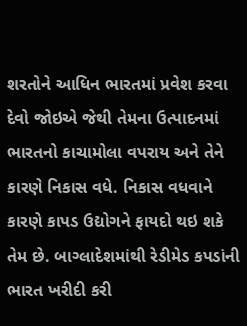શરતોને આધિન ભારતમાં પ્રવેશ કરવા દેવો જોઇએ જેથી તેમના ઉત્પાદનમાં ભારતનો કાચામોલા વપરાય અને તેને કારણે નિકાસ વધે. નિકાસ વધવાને કારણે કાપડ ઉદ્યોગને ફાયદો થઇ શકે તેમ છે. બાગ્લાદેશમાંથી રેડીમેડ કપડાંની ભારત ખરીદી કરી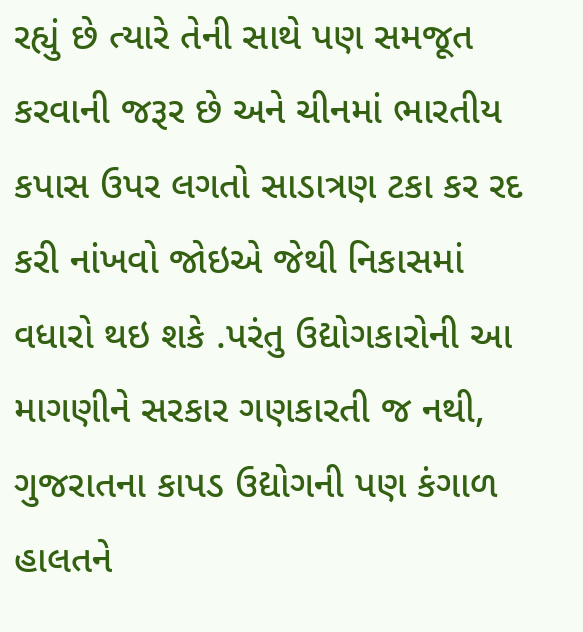રહ્યું છે ત્યારે તેની સાથે પણ સમજૂત કરવાની જરૂર છે અને ચીનમાં ભારતીય કપાસ ઉપર લગતો સાડાત્રણ ટકા કર રદ કરી નાંખવો જોઇએ જેથી નિકાસમાં વધારો થઇ શકે .પરંતુ ઉદ્યોગકારોની આ માગણીને સરકાર ગણકારતી જ નથી,
ગુજરાતના કાપડ ઉદ્યોગની પણ કંગાળ હાલતને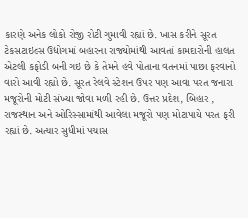કારણે અનેક લોકો રોજી રોટી ગુમાવી રહ્યાં છે. ખાસ કરીને સૂરત ટેકસટાઇલ્સ ઉદ્યોગમાં બહારના રાજ્યોમાંથી આવતાં કામદારોની હાલત એટલી કફોડી બની ગઇ છે કે તેમને હવે પોતાના વતનમાં પાછા ફરવાનો વારો આવી રહ્યો છે. સૂરત રેલવે સ્ટેશન ઉપર પણ આવા પરત જનારા મજૂરોની મોટી સંખ્યા જોવા મળી રહી છે. ઉત્તર પ્રદેશ, બિહાર , રાજસ્થાન અને ઓરિસ્સામાંથી આવેલા મજૂરો પણ મોટાપાયે પરત ફરી રહ્યાં છે. અત્યાર સુધીમાં પચાસ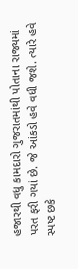હજારથી વધુ કામદારો ગુજરાતમાંથી પોતાના રાજ્યમાં પરત ફરી ગયાં છે. જે આંકડો હવે વધી જશે. ત્યારે હવે સ્પષ્ટ છકે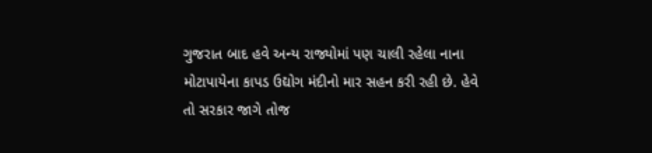ગુજરાત બાદ હવે અન્ય રાજ્યોમાં પણ ચાલી રહેલા નાના મોટાપાયેના કાપડ ઉદ્યોગ મંદીનો માર સહન કરી રહી છે. હેવે તો સરકાર જાગે તોજ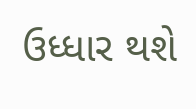ઉધ્ધાર થશે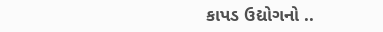કાપડ ઉદ્યોગનો ..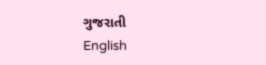ગુજરાતી
English